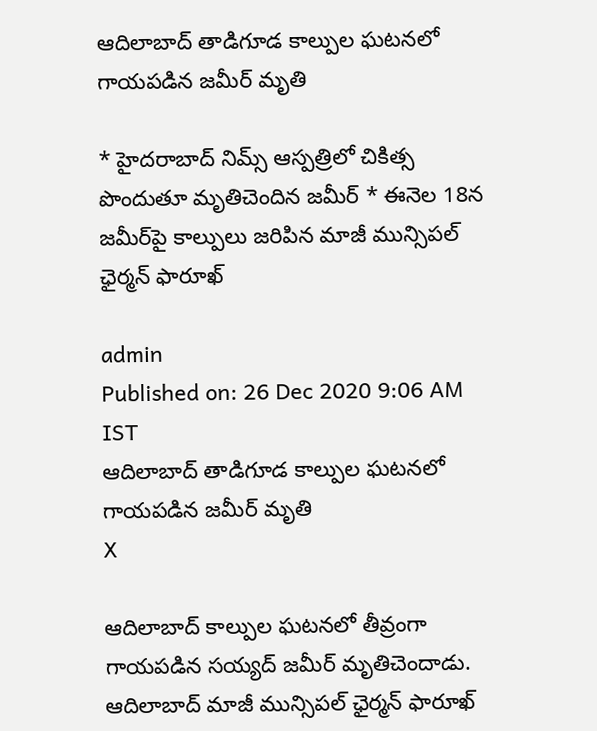ఆదిలాబాద్‌ తాడిగూడ కాల్పుల ఘటనలో గాయపడిన జమీర్‌ మృతి

* హైదరాబాద్‌ నిమ్స్‌ ఆస్పత్రిలో చికిత్స పొందుతూ మృతిచెందిన జమీర్‌ * ఈనెల 18న జమీర్‌పై కాల్పులు జరిపిన మాజీ మున్సిపల్ ఛైర్మన్‌ ఫారూఖ్‌

admin
Published on: 26 Dec 2020 9:06 AM IST
ఆదిలాబాద్‌ తాడిగూడ కాల్పుల ఘటనలో గాయపడిన జమీర్‌ మృతి
X

ఆదిలాబాద్‌ కాల్పుల ఘటనలో తీవ్రంగా గాయపడిన సయ్యద్‌ జమీర్‌ మృతిచెందాడు. ఆదిలాబాద్‌ మాజీ మున్సిపల్‌ ఛైర్మన్‌ ఫారూఖ్‌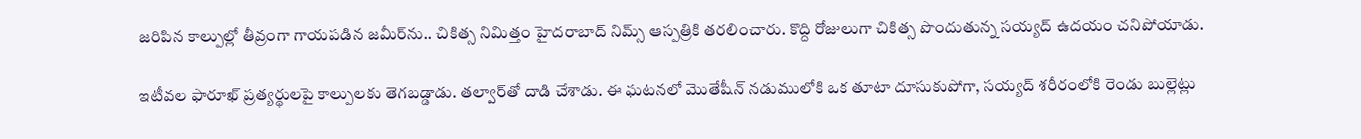జరిపిన కాల్పుల్లో తీవ్రంగా గాయపడిన జమీర్‌ను.. చికిత్స నిమిత్తం హైదరాబాద్‌ నిమ్స్‌ ఆస్పత్రికి తరలించారు. కొద్ది రోజులుగా చికిత్స పొందుతున్న సయ్యద్‌ ఉదయం చనిపోయాడు.

ఇటీవల ఫారూఖ్‌ ప్రత్యర్థులపై కాల్పులకు తెగబడ్డాడు. తల్వార్‌తో దాడి చేశాడు. ఈ ఘటనలో మొతేషీన్‌ నడుములోకి ఒక తూటా దూసుకుపోగా, సయ్యద్‌ శరీరంలోకి రెండు బుల్లెట్లు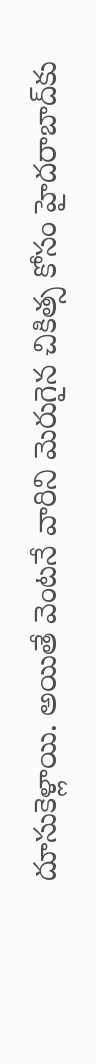దూసుకెళ్లాయి. అయితే వెంటనే వారిని మెరుగైన చికిత్స కోసం హైదరాబాద్‌కు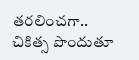తరలించగా.. చికిత్స పొందుతూ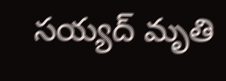సయ్యద్‌ మృతి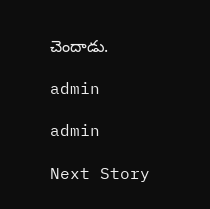చెందాడు.

admin

admin

Next Story